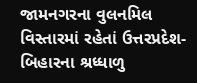જામનગરના વુલનમિલ વિસ્તારમાં રહેતાં ઉત્તરપ્રદેશ-બિહારના શ્રધ્ધાળુ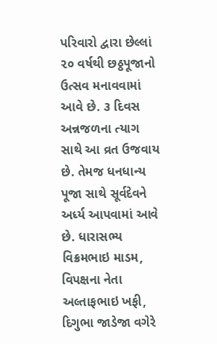પરિવારો દ્વારા છેલ્લાં ૨૦ વર્ષથી છઠ્ઠપૂજાનો ઉત્સવ મનાવવામાં આવે છે. ૩ દિવસ અન્નજળના ત્યાગ સાથે આ વ્રત ઉજવાય છે. તેમજ ધનધાન્ય પૂજા સાથે સૂર્વદેવને અર્ધ્ય આપવામાં આવે છે. ધારાસભ્ય વિક્રમભાઇ માડમ, વિપક્ષના નેતા અલ્તાફભાઇ ખફી, દિગુભા જાડેજા વગેરે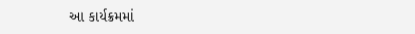આ કાર્યક્રમમાં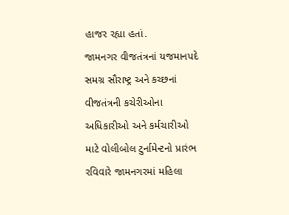હાજર રહ્યા હતાં.
જામનગર વીજતંત્રનાં યજમાનપદે સમગ્ર સૌરાષ્ટ્ર અને કચ્છનાં વીજતંત્રની કચેરીઓના અધિકારીઓ અને કર્મચારીઓ માટે વોલીબોલ ટુર્નામેન્ટનો પ્રારંભ રવિવારે જામનગરમાં મહિલા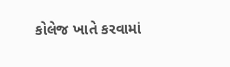કોલેજ ખાતે કરવામાં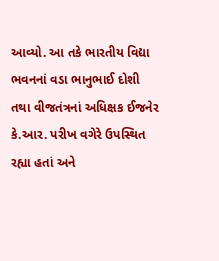આવ્યો. આ તકે ભારતીય વિદ્યા ભવનનાં વડા ભાનુભાઈ દોશી તથા વીજતંત્રનાં અધિક્ષક ઈજનેર કે.આર. પરીખ વગેરે ઉપસ્થિત રહ્યા હતાં અને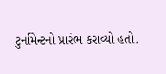ટુર્નામેન્ટનો પ્રારંભ કરાવ્યો હતો.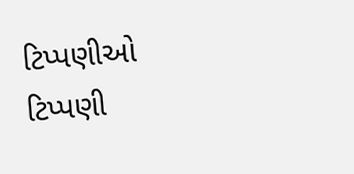ટિપ્પણીઓ
ટિપ્પણી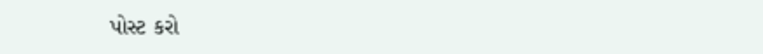પોસ્ટ કરો